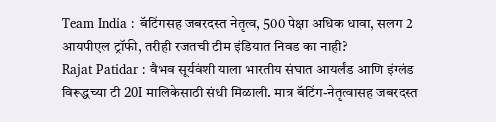Team India : बॅटिंगसह जबरदस्त नेतृत्व, 500 पेक्षा अधिक धावा, सलग 2 आयपीएल ट्रॉफी, तरीही रजतची टीम इंडियात निवड का नाही?
Rajat Patidar : वैभव सूर्यवंशी याला भारतीय संघात आयर्लंड आणि इंग्लंड विरूद्धच्या टी 20I मालिकेसाठी संधी मिळाली. मात्र बॅटिंग-नेतृत्वासह जबरदस्त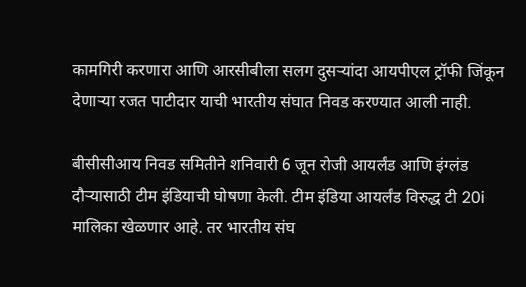कामगिरी करणारा आणि आरसीबीला सलग दुसऱ्यांदा आयपीएल ट्रॉफी जिंकून देणाऱ्या रजत पाटीदार याची भारतीय संघात निवड करण्यात आली नाही.

बीसीसीआय निवड समितीने शनिवारी 6 जून रोजी आयर्लंड आणि इंग्लंड दौऱ्यासाठी टीम इंडियाची घोषणा केली. टीम इंडिया आयर्लंड विरुद्ध टी 20i मालिका खेळणार आहे. तर भारतीय संघ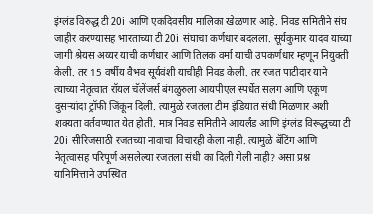इंग्लंड विरुद्ध टी 20i आणि एकदिवसीय मालिका खेळणार आहे. निवड समितीने संघ जाहीर करण्यासह भारताच्या टी 20i संघाचा कर्णधार बदलला. सूर्यकुमार यादव याच्या जागी श्रेयस अय्यर याची कर्णधार आणि तिलक वर्मा याची उपकर्णधार म्हणून नियुक्ती केली. तर 15 वर्षीय वैभव सूर्यवंशी याचीही निवड केली. तर रजत पाटीदार याने त्याच्या नेतृत्वात रॉयल चॅलेंजर्स बंगळुरुला आयपीएल स्पर्धेत सलग आणि एकूण दुसऱ्यांदा ट्रॉफी जिंकून दिली. त्यामुळे रजतला टीम इंडियात संधी मिळणार अशी शक्यता वर्तवण्यात येत होती. मात्र निवड समितीने आयर्लंड आणि इंग्लंड विरूद्धच्या टी 20i सीरिजसाठी रजतच्या नावाचा विचारही केला नाही. त्यामुळे बॅटिंग आणि नेतृत्वासह परिपूर्ण असलेल्या रजतला संधी का दिली गेली नाही? असा प्रश्न यानिमित्ताने उपस्थित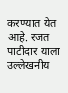करण्यात येत आहे. रजत पाटीदार याला उल्लेखनीय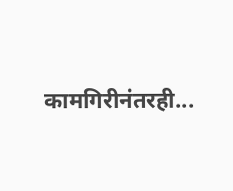कामगिरीनंतरही...